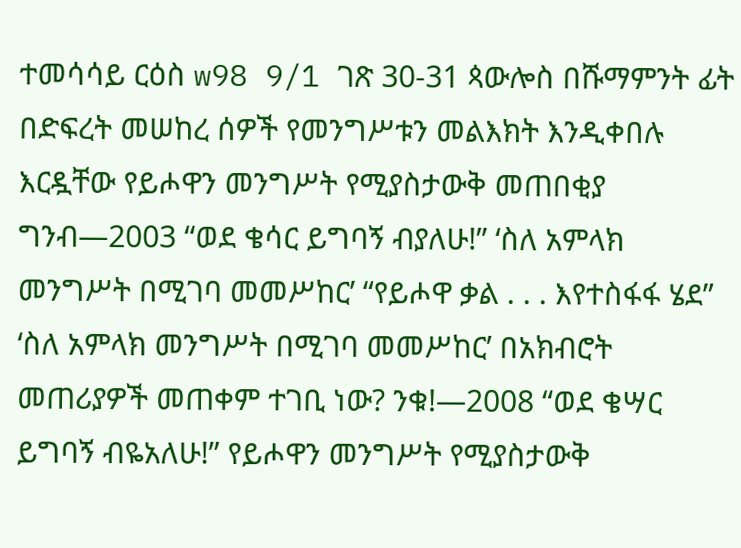ተመሳሳይ ርዕስ w98 9/1 ገጽ 30-31 ጳውሎስ በሹማምንት ፊት በድፍረት መሠከረ ሰዎች የመንግሥቱን መልእክት እንዲቀበሉ እርዷቸው የይሖዋን መንግሥት የሚያስታውቅ መጠበቂያ ግንብ—2003 “ወደ ቄሳር ይግባኝ ብያለሁ!” ‘ስለ አምላክ መንግሥት በሚገባ መመሥከር’ “የይሖዋ ቃል . . . እየተስፋፋ ሄደ” ‘ስለ አምላክ መንግሥት በሚገባ መመሥከር’ በአክብሮት መጠሪያዎች መጠቀም ተገቢ ነው? ንቁ!—2008 “ወደ ቄሣር ይግባኝ ብዬአለሁ!” የይሖዋን መንግሥት የሚያስታውቅ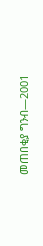መጠበቂያ ግንብ—2001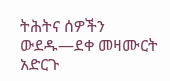ትሕትና ሰዎችን ውደዱ—ደቀ መዛሙርት አድርጉ